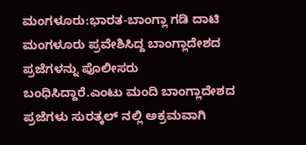ಮಂಗಳೂರು:ಭಾರತ-ಬಾಂಗ್ಲಾ ಗಡಿ ದಾಟಿ ಮಂಗಳೂರು ಪ್ರವೇಶಿಸಿದ್ದ ಬಾಂಗ್ಲಾದೇಶದ ಪ್ರಜೆಗಳನ್ನು ಪೊಲೀಸರು ಬಂಧಿಸಿದ್ದಾರೆ.ಎಂಟು ಮಂದಿ ಬಾಂಗ್ಲಾದೇಶದ ಪ್ರಜೆಗಳು ಸುರತ್ಕಲ್ ನಲ್ಲಿ ಅಕ್ರಮವಾಗಿ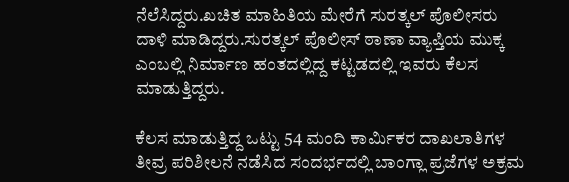ನೆಲೆಸಿದ್ದರು.ಖಚಿತ ಮಾಹಿತಿಯ ಮೇರೆಗೆ ಸುರತ್ಕಲ್ ಪೊಲೀಸರು ದಾಳಿ ಮಾಡಿದ್ದರು.ಸುರತ್ಕಲ್ ಪೊಲೀಸ್ ಠಾಣಾ ವ್ಯಾಪ್ತಿಯ ಮುಕ್ಕ ಎಂಬಲ್ಲಿ ನಿರ್ಮಾಣ ಹಂತದಲ್ಲಿದ್ದ ಕಟ್ಟಡದಲ್ಲಿ ಇವರು ಕೆಲಸ ಮಾಡುತ್ತಿದ್ದರು.

ಕೆಲಸ ಮಾಡುತ್ತಿದ್ದ ಒಟ್ಟು 54 ಮಂದಿ ಕಾರ್ಮಿಕರ ದಾಖಲಾತಿಗಳ ತೀವ್ರ ಪರಿಶೀಲನೆ ನಡೆಸಿದ ಸಂದರ್ಭದಲ್ಲಿ ಬಾಂಗ್ಲಾ ಪ್ರಜೆಗಳ ಅಕ್ರಮ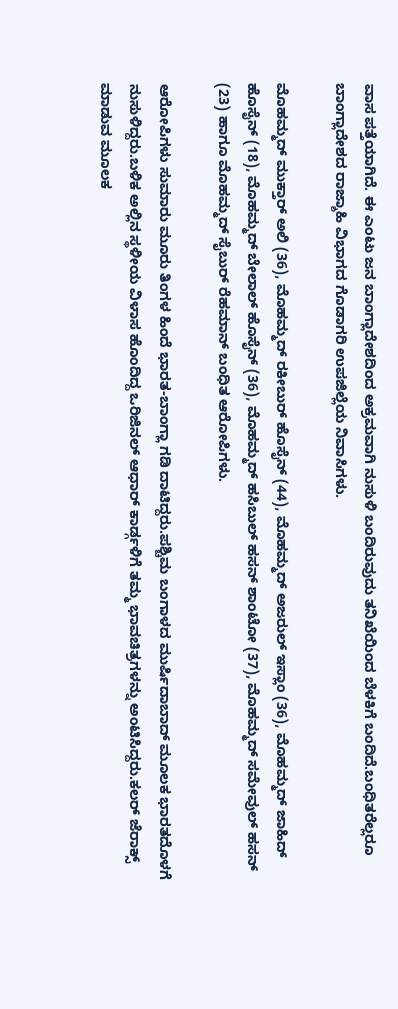ವಾಸ ಪತ್ತೆಯಾಗಿದೆ. ಈ ಎಂಟು ಜನ ಬಾಂಗ್ಲಾದೇಶದಿಂದ ಅಕ್ರಮವಾಗಿ ನುಸುಳಿ ಬಂದಿರುವುದು ತನಿಖೆಯಿಂದ ಬೆಳಕಿಗೆ ಬಂದಿದೆ.ಬಂಧಿತರೆಲ್ಲರೂ ಬಾಂಗ್ಲಾದೇಶದ ರಾಜ್ಶಾಹಿ ವಿಭಾಗದ ಗೊಡಾಗರಿ ಉಪಜಿಲ್ಲೆಯ ನಿವಾಸಿಗಳು.

ಮೊಹಮ್ಮದ್ ಮುಕ್ತಾರ್ ಅಲಿ (36), ಮೊಹಮ್ಮದ್ ರಕೀಬುರ್ ಹೊಸೈನ್ (44), ಮೊಹಮ್ಮದ್ ಅಜರುಲ್ ಇಸ್ಲಾಂ (36), ಮೊಹಮ್ಮದ್ ಜಾಹಿದ್ ಹೊಸೈನ್ (18), ಮೊಹಮ್ಮದ್ ಬೇಲಾಲ್ ಹೊಸೈನ್ (36), ಮೊಹಮ್ಮದ್ ಹಸಿಬುಲ್ ಹಸನ್ ಶಾಂಟೋ (37), ಮೊಹಮ್ಮದ್ ಸಮೇವುಲ್ ಹಸನ್ (23) ಹಾಗೂ ಮೊಹಮ್ಮದ್ ಸೈಬುರ್ ರೆಹಮಾನ್ ಬಂಧಿತ ಆರೋಪಿಗಳು.

ಆರೋಪಿಗಳು ಸುಮಾರು ಮೂರು ತಿಂಗಳ ಹಿಂದೆ ಭಾರತ-ಬಾಂಗ್ಲಾ ಗಡಿ ದಾಟಿದ್ದರು.ಪಶ್ಚಿಮ ಬಂಗಾಳದ ಮುರ್ಷಿದಾಬಾದ್ ಮೂಲಕ ಭಾರತದೊಳಗೆ ನುಸುಳಿದ್ದರು.ಬಳಿಕ ಅಲ್ಲಿನ ಸ್ಥಳೀಯ ವಿಳಾಸ ಹೊಂದಿದ್ದ ಒರಿಜಿನಲ್ ಆಧಾರ್ ಕಾರ್ಡ್ಗಳಿಗೆ ತಮ್ಮ ಭಾವಚಿತ್ರಗಳನ್ನು ಅಂಟಿಸಿದ್ದರು.ಕಲರ್ ಜೆರಾಕ್ಸ್ ಮಾಡುವ ಮೂಲಕ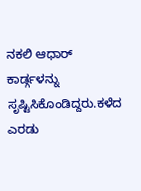ನಕಲಿ ಆಧಾರ್ ಕಾರ್ಡ್ಗಳನ್ನು ಸೃಷ್ಟಿಸಿಕೊಂಡಿದ್ದರು.ಕಳೆದ ಎರಡು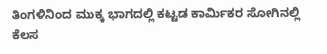ತಿಂಗಳಿನಿಂದ ಮುಕ್ಕ ಭಾಗದಲ್ಲಿ ಕಟ್ಟಡ ಕಾರ್ಮಿಕರ ಸೋಗಿನಲ್ಲಿ ಕೆಲಸ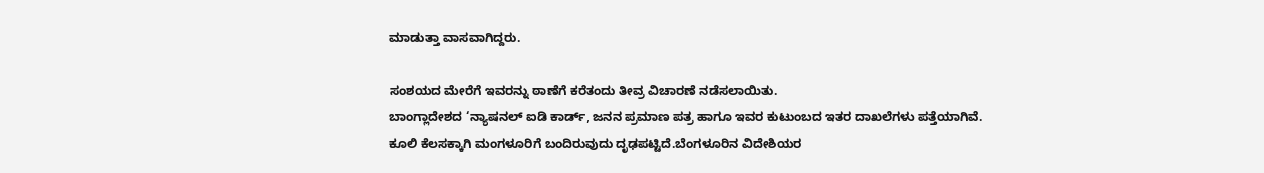ಮಾಡುತ್ತಾ ವಾಸವಾಗಿದ್ದರು.

ಸಂಶಯದ ಮೇರೆಗೆ ಇವರನ್ನು ಠಾಣೆಗೆ ಕರೆತಂದು ತೀವ್ರ ವಿಚಾರಣೆ ನಡೆಸಲಾಯಿತು.
ಬಾಂಗ್ಲಾದೇಶದ ‘ನ್ಯಾಷನಲ್ ಐಡಿ ಕಾರ್ಡ್, ಜನನ ಪ್ರಮಾಣ ಪತ್ರ ಹಾಗೂ ಇವರ ಕುಟುಂಬದ ಇತರ ದಾಖಲೆಗಳು ಪತ್ತೆಯಾಗಿವೆ.
ಕೂಲಿ ಕೆಲಸಕ್ಕಾಗಿ ಮಂಗಳೂರಿಗೆ ಬಂದಿರುವುದು ದೃಢಪಟ್ಟಿದೆ.ಬೆಂಗಳೂರಿನ ವಿದೇಶಿಯರ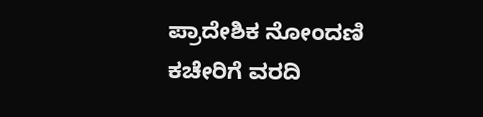ಪ್ರಾದೇಶಿಕ ನೋಂದಣಿ ಕಚೇರಿಗೆ ವರದಿ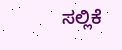ಸಲ್ಲಿಕೆ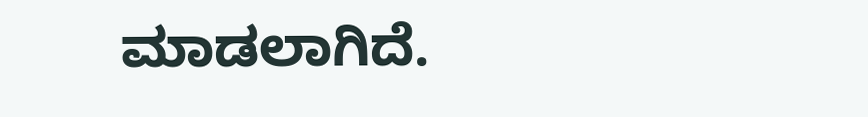ಮಾಡಲಾಗಿದೆ.